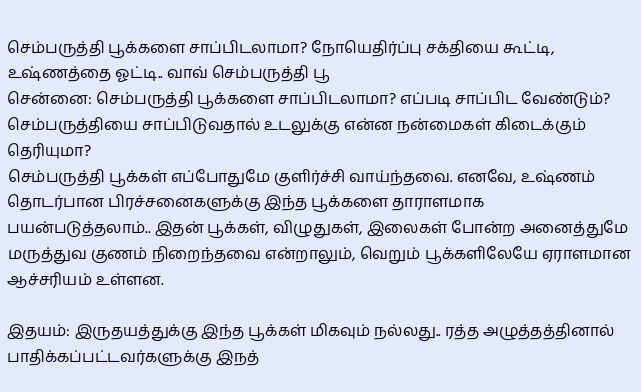செம்பருத்தி பூக்களை சாப்பிடலாமா? நோயெதிர்ப்பு சக்தியை கூட்டி, உஷ்ணத்தை ஓட்டி.. வாவ் செம்பருத்தி பூ
சென்னை: செம்பருத்தி பூக்களை சாப்பிடலாமா? எப்படி சாப்பிட வேண்டும்? செம்பருத்தியை சாப்பிடுவதால் உடலுக்கு என்ன நன்மைகள் கிடைக்கும் தெரியுமா?
செம்பருத்தி பூக்கள் எப்போதுமே குளிர்ச்சி வாய்ந்தவை. எனவே, உஷ்ணம் தொடர்பான பிரச்சனைகளுக்கு இந்த பூக்களை தாராளமாக பயன்படுத்தலாம்.. இதன் பூக்கள், விழுதுகள், இலைகள் போன்ற அனைத்துமே மருத்துவ குணம் நிறைந்தவை என்றாலும், வெறும் பூக்களிலேயே ஏராளமான ஆச்சரியம் உள்ளன.

இதயம்: இருதயத்துக்கு இந்த பூக்கள் மிகவும் நல்லது.. ரத்த அழுத்தத்தினால் பாதிக்கப்பட்டவர்களுக்கு இநத்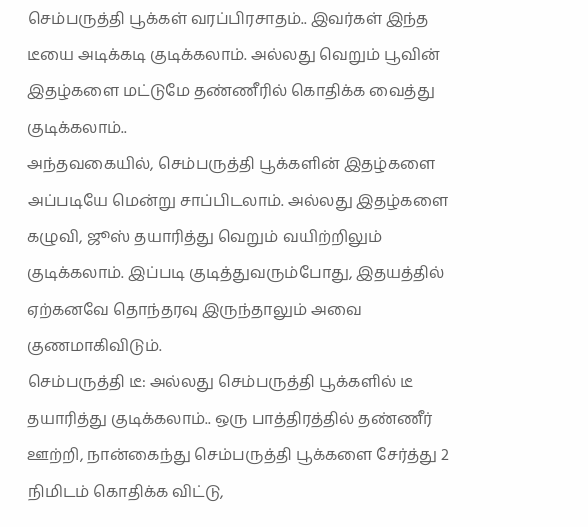செம்பருத்தி பூக்கள் வரப்பிரசாதம்.. இவர்கள் இந்த டீயை அடிக்கடி குடிக்கலாம். அல்லது வெறும் பூவின் இதழ்களை மட்டுமே தண்ணீரில் கொதிக்க வைத்து குடிக்கலாம்..
அந்தவகையில், செம்பருத்தி பூக்களின் இதழ்களை அப்படியே மென்று சாப்பிடலாம். அல்லது இதழ்களை கழுவி, ஜூஸ் தயாரித்து வெறும் வயிற்றிலும் குடிக்கலாம். இப்படி குடித்துவரும்போது, இதயத்தில் ஏற்கனவே தொந்தரவு இருந்தாலும் அவை குணமாகிவிடும்.
செம்பருத்தி டீ: அல்லது செம்பருத்தி பூக்களில் டீ தயாரித்து குடிக்கலாம்.. ஒரு பாத்திரத்தில் தண்ணீர் ஊற்றி, நான்கைந்து செம்பருத்தி பூக்களை சேர்த்து 2 நிமிடம் கொதிக்க விட்டு,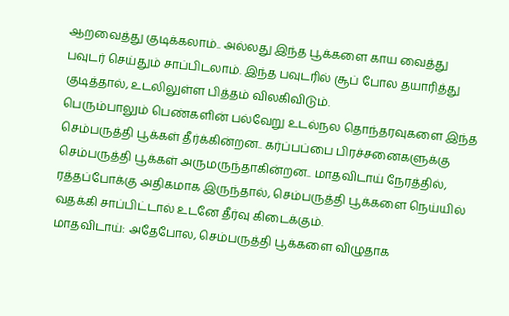ஆறவைத்து குடிக்கலாம்.. அல்லது இந்த பூக்களை காய வைத்து பவுடர் செய்தும் சாப்பிடலாம். இந்த பவுடரில் சூப் போல தயாரித்து குடித்தால், உடலிலுள்ள பித்தம் விலகிவிடும்.
பெரும்பாலும் பெண்களின் பல்வேறு உடல்நல தொந்தரவுகளை இந்த செம்பருத்தி பூக்கள் தீர்க்கின்றன.. கர்ப்பப்பை பிரச்சனைகளுக்கு செம்பருத்தி பூக்கள் அருமருந்தாகின்றன.. மாதவிடாய் நேரத்தில், ரத்தப்போக்கு அதிகமாக இருந்தால், செம்பருத்தி பூக்களை நெய்யில் வதக்கி சாப்பிட்டால் உடனே தீர்வு கிடைக்கும்.
மாதவிடாய்: அதேபோல, செம்பருத்தி பூக்களை விழுதாக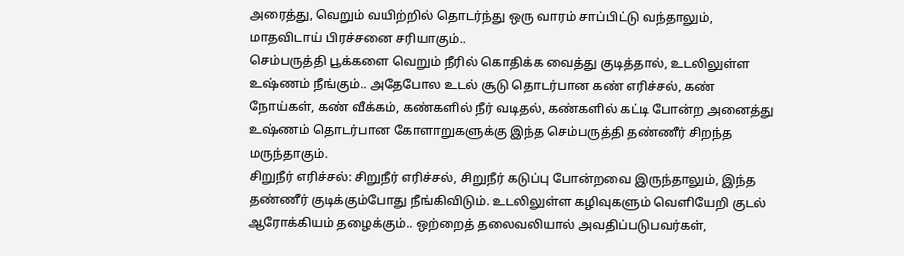அரைத்து, வெறும் வயிற்றில் தொடர்ந்து ஒரு வாரம் சாப்பிட்டு வந்தாலும், மாதவிடாய் பிரச்சனை சரியாகும்..
செம்பருத்தி பூக்களை வெறும் நீரில் கொதிக்க வைத்து குடித்தால், உடலிலுள்ள உஷ்ணம் நீங்கும்.. அதேபோல உடல் சூடு தொடர்பான கண் எரிச்சல், கண் நோய்கள், கண் வீக்கம், கண்களில் நீர் வடிதல், கண்களில் கட்டி போன்ற அனைத்து உஷ்ணம் தொடர்பான கோளாறுகளுக்கு இந்த செம்பருத்தி தண்ணீர் சிறந்த மருந்தாகும்.
சிறுநீர் எரிச்சல்: சிறுநீர் எரிச்சல், சிறுநீர் கடுப்பு போன்றவை இருந்தாலும், இந்த தண்ணீர் குடிக்கும்போது நீங்கிவிடும். உடலிலுள்ள கழிவுகளும் வெளியேறி குடல் ஆரோக்கியம் தழைக்கும்.. ஒற்றைத் தலைவலியால் அவதிப்படுபவர்கள்,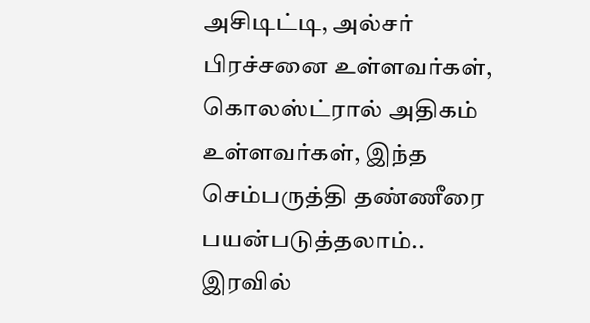அசிடிட்டி, அல்சர் பிரச்சனை உள்ளவர்கள், கொலஸ்ட்ரால் அதிகம் உள்ளவர்கள், இந்த செம்பருத்தி தண்ணீரை பயன்படுத்தலாம்..
இரவில்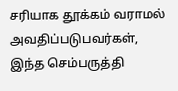சரியாக தூக்கம் வராமல் அவதிப்படுபவர்கள், இந்த செம்பருத்தி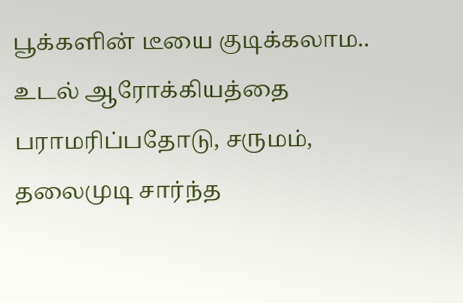பூக்களின் டீயை குடிக்கலாம.. உடல் ஆரோக்கியத்தை பராமரிப்பதோடு, சருமம், தலைமுடி சார்ந்த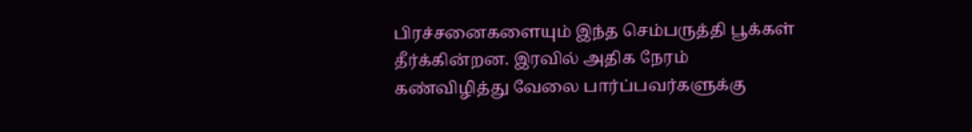பிரச்சனைகளையும் இந்த செம்பருத்தி பூக்கள் தீர்க்கின்றன. இரவில் அதிக நேரம் கண்விழித்து வேலை பார்ப்பவர்களுக்கு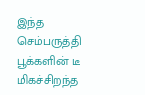இந்த செம்பருத்தி பூக்களின் டீ மிகச்சிறந்த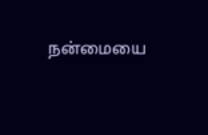நன்மையை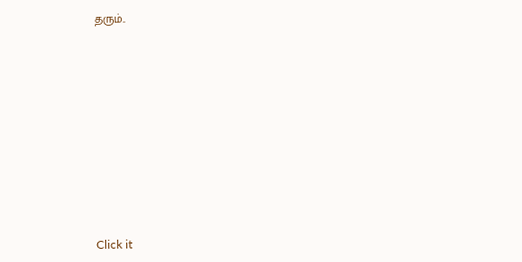தரும்..












Click it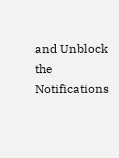and Unblock the Notifications